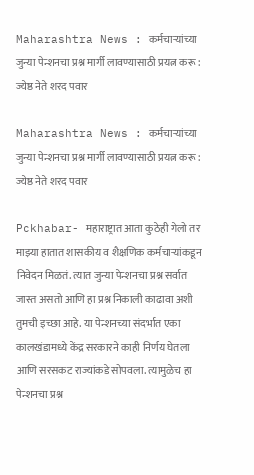Maharashtra News : कर्मचाऱ्यांच्या जुन्या पेन्शनचा प्रश्न मार्गी लावण्यासाठी प्रयत्न करू : ज्येष्ठ नेते शरद पवार

Maharashtra News : कर्मचाऱ्यांच्या जुन्या पेन्शनचा प्रश्न मार्गी लावण्यासाठी प्रयत्न करू : ज्येष्ठ नेते शरद पवार

Pckhabar- महाराष्ट्रात आता कुठेही गेलो तर माझ्या हातात शासकीय व शैक्षणिक कर्मचाऱ्यांकडून निवेदन मिळतं. त्यात जुन्या पेन्शनचा प्रश्न सर्वात जास्त असतो आणि हा प्रश्न निकाली काढावा अशी तुमची इच्छा आहे. या पेन्शनच्या संदर्भात एका कालखंडामध्ये केंद्र सरकारने काही निर्णय घेतला आणि सरसकट राज्यांकडे सोपवला. त्यामुळेच हा पेन्शनचा प्रश्न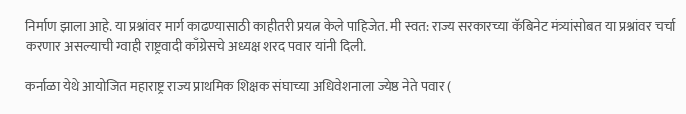निर्माण झाला आहे. या प्रश्नांवर मार्ग काढण्यासाठी काहीतरी प्रयत्न केले पाहिजेत. मी स्वत: राज्य सरकारच्या कॅबिनेट मंत्र्यांसोबत या प्रश्नांवर चर्चा करणार असल्याची ग्वाही राष्ट्रवादी काँग्रेसचे अध्यक्ष शरद पवार यांनी दिली.

कर्नाळा येथे आयोजित महाराष्ट्र राज्य प्राथमिक शिक्षक संघाच्या अधिवेशनाला ज्येष्ठ नेते पवार (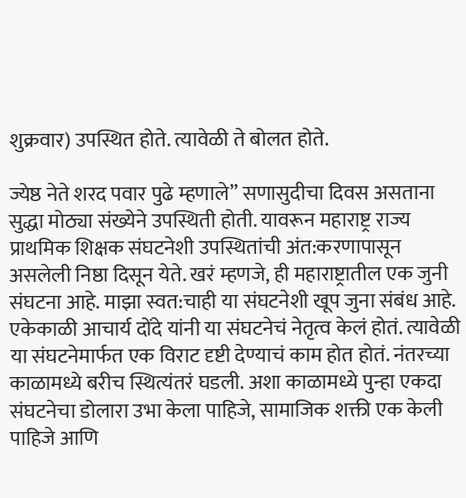शुक्रवार) उपस्थित होते. त्यावेळी ते बोलत होते.

ज्येष्ठ नेते शरद पवार पुढे म्हणाले” सणासुदीचा दिवस असताना सुद्धा मोठ्या संख्येने उपस्थिती होती. यावरून महाराष्ट्र राज्य प्राथमिक शिक्षक संघटनेशी उपस्थितांची अंत:करणापासून असलेली निष्ठा दिसून येते. खरं म्हणजे, ही महाराष्ट्रातील एक जुनी संघटना आहे. माझा स्वत:चाही या संघटनेशी खूप जुना संबंध आहे. एकेकाळी आचार्य दोंदे यांनी या संघटनेचं नेतृत्व केलं होतं. त्यावेळी या संघटनेमार्फत एक विराट दृष्टी देण्याचं काम होत होतं. नंतरच्या काळामध्ये बरीच स्थित्यंतरं घडली. अशा काळामध्ये पुन्हा एकदा संघटनेचा डोलारा उभा केला पाहिजे, सामाजिक शक्ती एक केली पाहिजे आणि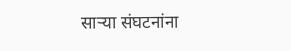साऱ्या संघटनांना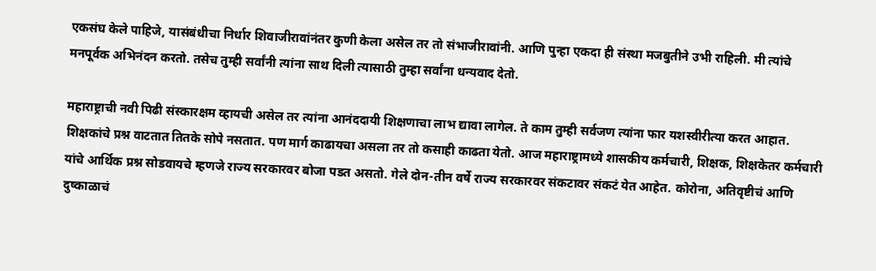एकसंघ केले पाहिजे, यासंबंधीचा निर्धार शिवाजीरावांनंतर कुणी केला असेल तर तो संभाजीरावांनी. आणि पुन्हा एकदा ही संस्था मजबुतीने उभी राहिली. मी त्यांचे मनपूर्वक अभिनंदन करतो. तसेच तुम्ही सर्वांनी त्यांना साथ दिली त्यासाठी तुम्हा सर्वांना धन्यवाद देतो.

महाराष्ट्राची नवी पिढी संस्कारक्षम व्हायची असेल तर त्यांना आनंददायी शिक्षणाचा लाभ द्यावा लागेल. ते काम तुम्ही सर्वजण त्यांना फार यशस्वीरीत्या करत आहात. शिक्षकांचे प्रश्न वाटतात तितके सोपे नसतात. पण मार्ग काढायचा असला तर तो कसाही काढता येतो. आज महाराष्ट्रामध्ये शासकीय कर्मचारी, शिक्षक, शिक्षकेतर कर्मचारी यांचे आर्थिक प्रश्न सोडवायचे म्हणजे राज्य सरकारवर बोजा पडत असतो. गेले दोन-तीन वर्षे राज्य सरकारवर संकटावर संकटं येत आहेत. कोरोना, अतिवृष्टीचं आणि दुष्काळाचं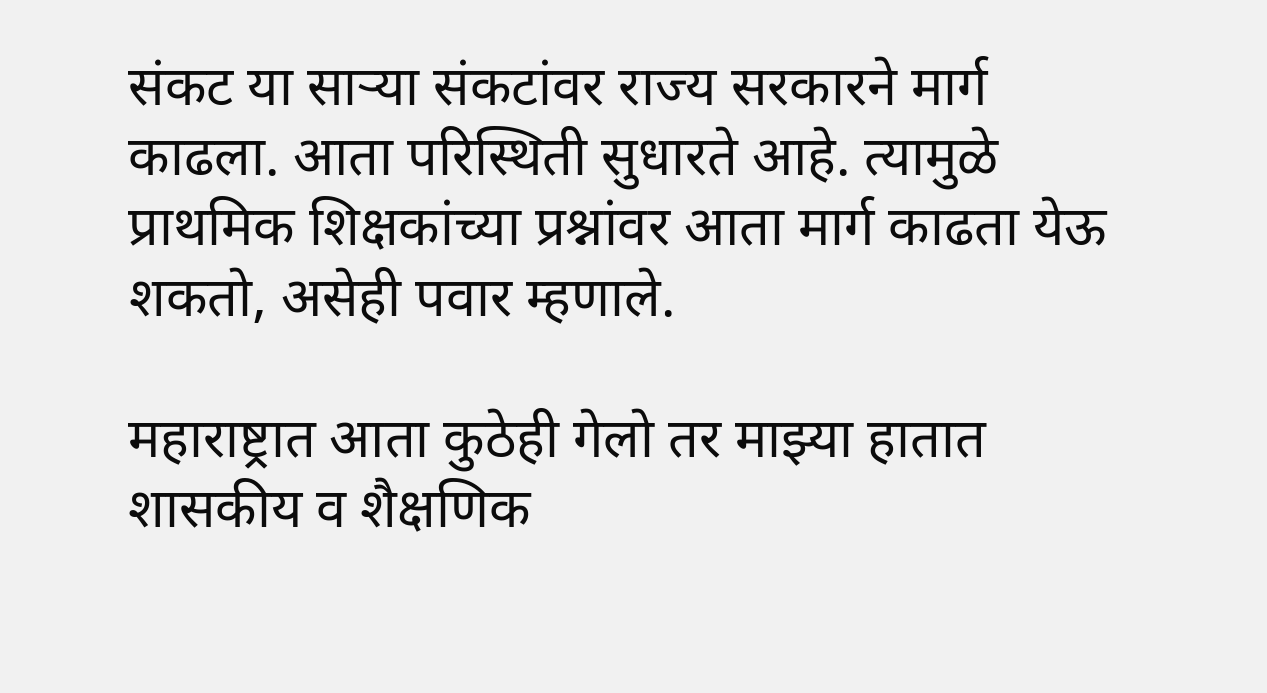संकट या साऱ्या संकटांवर राज्य सरकारने मार्ग काढला. आता परिस्थिती सुधारते आहे. त्यामुळे प्राथमिक शिक्षकांच्या प्रश्नांवर आता मार्ग काढता येऊ शकतो, असेही पवार म्हणाले.

महाराष्ट्रात आता कुठेही गेलो तर माझ्या हातात शासकीय व शैक्षणिक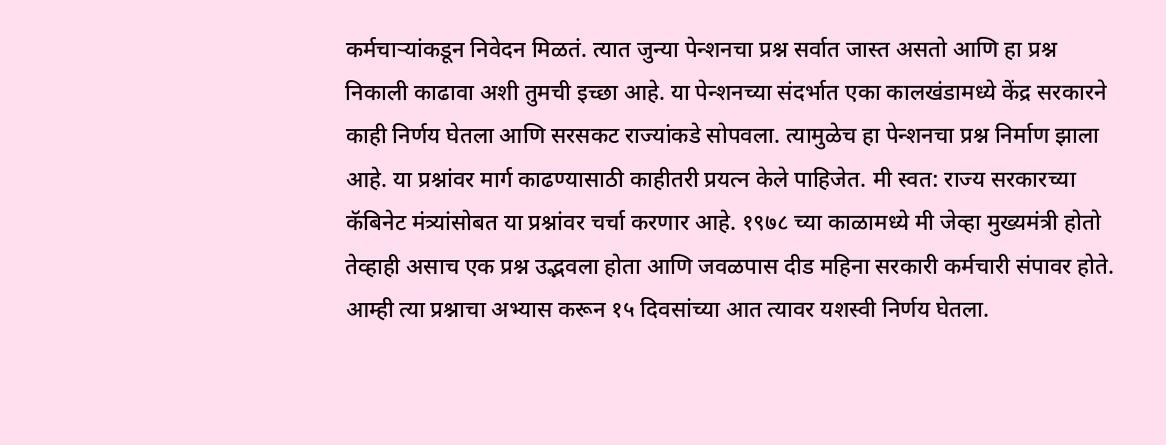कर्मचाऱ्यांकडून निवेदन मिळतं. त्यात जुन्या पेन्शनचा प्रश्न सर्वात जास्त असतो आणि हा प्रश्न निकाली काढावा अशी तुमची इच्छा आहे. या पेन्शनच्या संदर्भात एका कालखंडामध्ये केंद्र सरकारने काही निर्णय घेतला आणि सरसकट राज्यांकडे सोपवला. त्यामुळेच हा पेन्शनचा प्रश्न निर्माण झाला आहे. या प्रश्नांवर मार्ग काढण्यासाठी काहीतरी प्रयत्न केले पाहिजेत. मी स्वत: राज्य सरकारच्या कॅबिनेट मंत्र्यांसोबत या प्रश्नांवर चर्चा करणार आहे. १९७८ च्या काळामध्ये मी जेव्हा मुख्यमंत्री होतो तेव्हाही असाच एक प्रश्न उद्भवला होता आणि जवळपास दीड महिना सरकारी कर्मचारी संपावर होते. आम्ही त्या प्रश्नाचा अभ्यास करून १५ दिवसांच्या आत त्यावर यशस्वी निर्णय घेतला.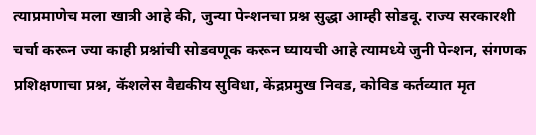त्याप्रमाणेच मला खात्री आहे की, जुन्या पेन्शनचा प्रश्न सुद्धा आम्ही सोडवू. राज्य सरकारशी चर्चा करून ज्या काही प्रश्नांची सोडवणूक करून घ्यायची आहे त्यामध्ये जुनी पेन्शन, संगणक प्रशिक्षणाचा प्रश्न, कॅशलेस वैद्यकीय सुविधा, केंद्रप्रमुख निवड, कोविड कर्तव्यात मृत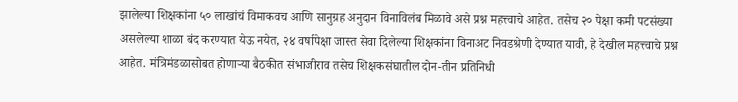झालेल्या शिक्षकांना ५० लाखांचं विमाकवच आणि सानुग्रह अनुदान विनाविलंब मिळावे असे प्रश्न महत्त्वाचे आहेत. तसेच २० पेक्षा कमी पटसंख्या असलेल्या शाळा बंद करण्यात येऊ नयेत, २४ वर्षापेक्षा जास्त सेवा दिलेल्या शिक्षकांना विनाअट निवडश्रेणी देण्यात यावी, हे देखील महत्त्वाचे प्रश्न आहेत. मंत्रिमंडळासोबत होणाऱ्या बैठकीत संभाजीराव तसेच शिक्षकसंघातील दोन-तीन प्रतिनिधी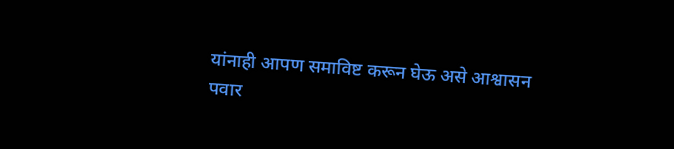यांनाही आपण समाविष्ट करून घेऊ असे आश्वासन पवार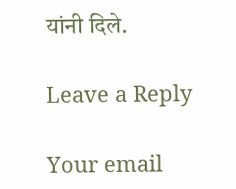यांनी दिले.

Leave a Reply

Your email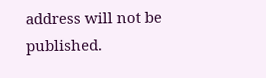address will not be published.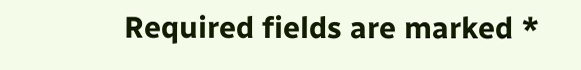Required fields are marked *